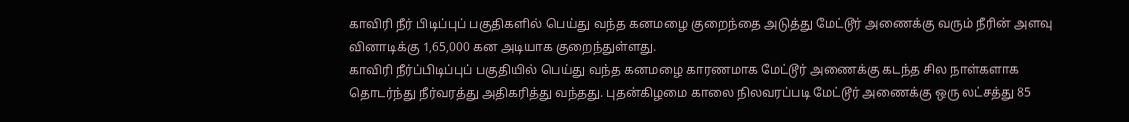காவிரி நீர் பிடிப்புப் பகுதிகளில் பெய்து வந்த கனமழை குறைந்தை அடுத்து மேட்டூர் அணைக்கு வரும் நீரின் அளவு வினாடிக்கு 1,65,000 கன அடியாக குறைந்துள்ளது.
காவிரி நீர்ப்பிடிப்புப் பகுதியில் பெய்து வந்த கனமழை காரணமாக மேட்டூர் அணைக்கு கடந்த சில நாள்களாக தொடர்ந்து நீர்வரத்து அதிகரித்து வந்தது. புதன்கிழமை காலை நிலவரப்படி மேட்டூர் அணைக்கு ஒரு லட்சத்து 85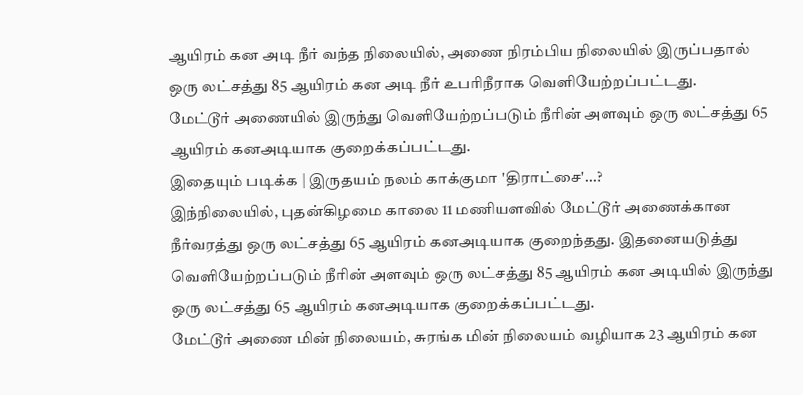ஆயிரம் கன அடி நீர் வந்த நிலையில், அணை நிரம்பிய நிலையில் இருப்பதால் ஒரு லட்சத்து 85 ஆயிரம் கன அடி நீர் உபரிநீராக வெளியேற்றப்பட்டது.
மேட்டூர் அணையில் இருந்து வெளியேற்றப்படும் நீரின் அளவும் ஒரு லட்சத்து 65 ஆயிரம் கனஅடியாக குறைக்கப்பட்டது.
இதையும் படிக்க | இருதயம் நலம் காக்குமா 'திராட்சை'...?
இந்நிலையில், புதன்கிழமை காலை 11 மணியளவில் மேட்டூர் அணைக்கான நீர்வரத்து ஒரு லட்சத்து 65 ஆயிரம் கனஅடியாக குறைந்தது. இதனையடுத்து வெளியேற்றப்படும் நீரின் அளவும் ஒரு லட்சத்து 85 ஆயிரம் கன அடியில் இருந்து ஒரு லட்சத்து 65 ஆயிரம் கனஅடியாக குறைக்கப்பட்டது.
மேட்டூர் அணை மின் நிலையம், சுரங்க மின் நிலையம் வழியாக 23 ஆயிரம் கன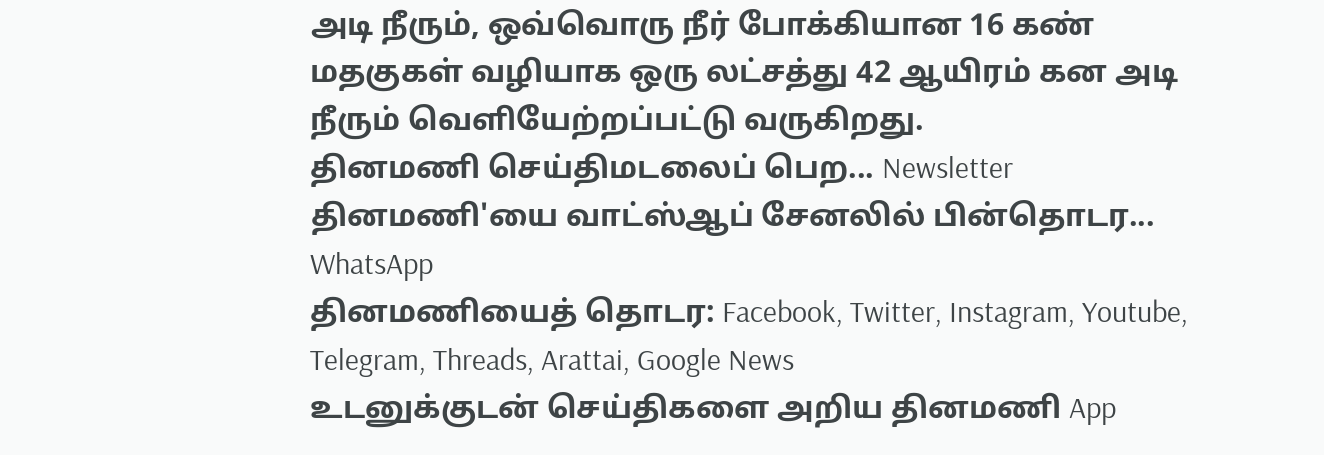அடி நீரும், ஒவ்வொரு நீர் போக்கியான 16 கண் மதகுகள் வழியாக ஒரு லட்சத்து 42 ஆயிரம் கன அடி நீரும் வெளியேற்றப்பட்டு வருகிறது.
தினமணி செய்திமடலைப் பெற... Newsletter
தினமணி'யை வாட்ஸ்ஆப் சேனலில் பின்தொடர... WhatsApp
தினமணியைத் தொடர: Facebook, Twitter, Instagram, Youtube, Telegram, Threads, Arattai, Google News
உடனுக்குடன் செய்திகளை அறிய தினமணி App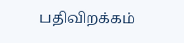பதிவிறக்கம்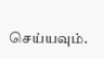செய்யவும்.